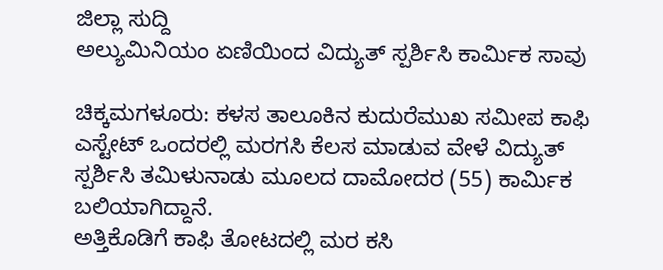ಜಿಲ್ಲಾ ಸುದ್ದಿ
ಅಲ್ಯುಮಿನಿಯಂ ಏಣಿಯಿಂದ ವಿದ್ಯುತ್ ಸ್ಪರ್ಶಿಸಿ ಕಾರ್ಮಿಕ ಸಾವು

ಚಿಕ್ಕಮಗಳೂರು: ಕಳಸ ತಾಲೂಕಿನ ಕುದುರೆಮುಖ ಸಮೀಪ ಕಾಫಿ ಎಸ್ಟೇಟ್ ಒಂದರಲ್ಲಿ ಮರಗಸಿ ಕೆಲಸ ಮಾಡುವ ವೇಳೆ ವಿದ್ಯುತ್ ಸ್ಪರ್ಶಿಸಿ ತಮಿಳುನಾಡು ಮೂಲದ ದಾಮೋದರ (55) ಕಾರ್ಮಿಕ ಬಲಿಯಾಗಿದ್ದಾನೆ.
ಅತ್ತಿಕೊಡಿಗೆ ಕಾಫಿ ತೋಟದಲ್ಲಿ ಮರ ಕಸಿ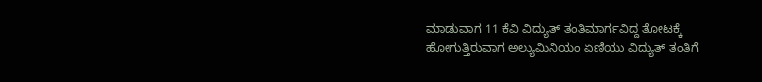ಮಾಡುವಾಗ 11 ಕೆವಿ ವಿದ್ಯುತ್ ತಂತಿಮಾರ್ಗವಿದ್ದ ತೋಟಕ್ಕೆ ಹೋಗುತ್ತಿರುವಾಗ ಅಲ್ಯುಮಿನಿಯಂ ಏಣಿಯು ವಿದ್ಯುತ್ ತಂತಿಗೆ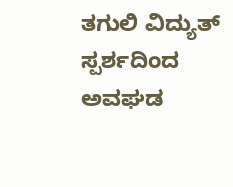ತಗುಲಿ ವಿದ್ಯುತ್ ಸ್ಪರ್ಶದಿಂದ ಅವಘಡ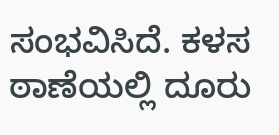ಸಂಭವಿಸಿದೆ. ಕಳಸ ಠಾಣೆಯಲ್ಲಿ ದೂರು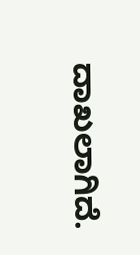ದಾಖಲಾಗಿದೆ.